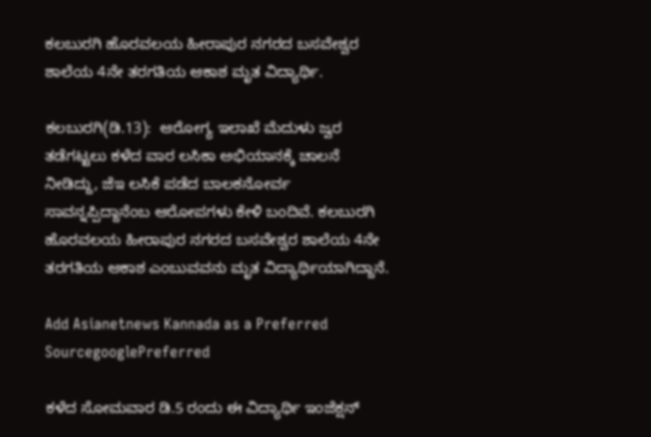ಕಲಬುರಗಿ ಹೊರವಲಯ ಹೀರಾಪುರ ನಗರದ ಬಸವೇಶ್ವರ ಶಾಲೆಯ 4ನೇ ತರಗತಿಯ ಆಕಾಶ ಮೃತ ವಿದ್ಯಾರ್ಥಿ.

ಕಲಬುರಗಿ(ಡಿ.13):  ಆರೋಗ್ಯ ಇಲಾಖೆ ಮೆದುಳು ಜ್ವರ ತಡೆಗಟ್ಟಲು ಕಳೆದ ವಾರ ಲಸಿಕಾ ಅಭಿಯಾನಕ್ಕೆ ಚಾಲನೆ ನೀಡಿದ್ದು, ಜೆಇ ಲಸಿಕೆ ಪಡೆದ ಬಾಲಕನೋರ್ವ ಸಾವನ್ನಪ್ಪಿದ್ದಾನೆಂಬ ಆರೋಪಗಳು ಕೇಳಿ ಬಂದಿವೆ. ಕಲಬುರಗಿ ಹೊರವಲಯ ಹೀರಾಪುರ ನಗರದ ಬಸವೇಶ್ವರ ಶಾಲೆಯ 4ನೇ ತರಗತಿಯ ಆಕಾಶ ಎಂಬುವವನು ಮೃತ ವಿದ್ಯಾರ್ಥಿಯಾಗಿದ್ದಾನೆ.

Add Asianetnews Kannada as a Preferred SourcegooglePreferred

ಕಳೆದ ಸೋಮವಾರ ಡಿ.5 ರಂದು ಈ ವಿದ್ಯಾರ್ಥಿ ಇಂಜೆಕ್ಷನ್‌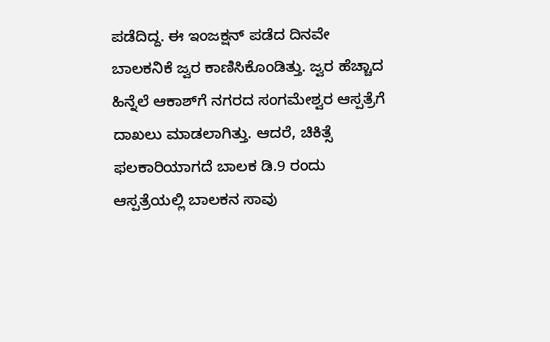ಪಡೆದಿದ್ದ. ಈ ಇಂಜಕ್ಷನ್‌ ಪಡೆದ ದಿನವೇ ಬಾಲಕನಿಕೆ ಜ್ವರ ಕಾಣಿಸಿಕೊಂಡಿತ್ತು. ಜ್ವರ ಹೆಚ್ಚಾದ ಹಿನ್ನೆಲೆ ಆಕಾಶ್‌ಗೆ ನಗರದ ಸಂಗಮೇಶ್ವರ ಆಸ್ಪತ್ರೆಗೆ ದಾಖಲು ಮಾಡಲಾಗಿತ್ತು. ಆದರೆ, ಚಿಕಿತ್ಸೆ ಫಲಕಾರಿಯಾಗದೆ ಬಾಲಕ ಡಿ.9 ರಂದು ಆಸ್ಪತ್ರೆಯಲ್ಲಿ ಬಾಲಕನ ಸಾವು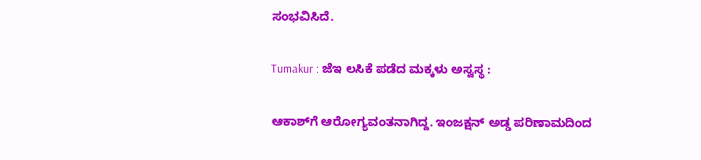ಸಂಭವಿಸಿದೆ.

Tumakur : ಜೆಇ ಲಸಿಕೆ ಪಡೆದ ಮಕ್ಕಳು ಅಸ್ವಸ್ಥ :

ಆಕಾಶ್‌ಗೆ ಆರೋಗ್ಯವಂತನಾಗಿದ್ದ. ಇಂಜಕ್ಷನ್‌ ಅಡ್ಡ ಪರಿಣಾಮದಿಂದ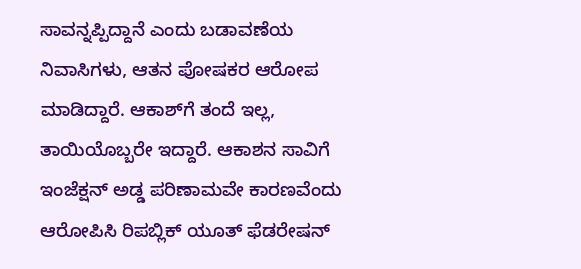ಸಾವನ್ನಪ್ಪಿದ್ದಾನೆ ಎಂದು ಬಡಾವಣೆಯ ನಿವಾಸಿಗಳು, ಆತನ ಪೋಷಕರ ಆರೋಪ ಮಾಡಿದ್ದಾರೆ. ಆಕಾಶ್‌ಗೆ ತಂದೆ ಇಲ್ಲ, ತಾಯಿಯೊಬ್ಬರೇ ಇದ್ದಾರೆ. ಆಕಾಶನ ಸಾವಿಗೆ ಇಂಜೆಕ್ಷನ್‌ ಅಡ್ಡ ಪರಿಣಾಮವೇ ಕಾರಣವೆಂದು ಆರೋಪಿಸಿ ರಿಪಬ್ಲಿಕ್‌ ಯೂತ್‌ ಫೆಡರೇಷನ್‌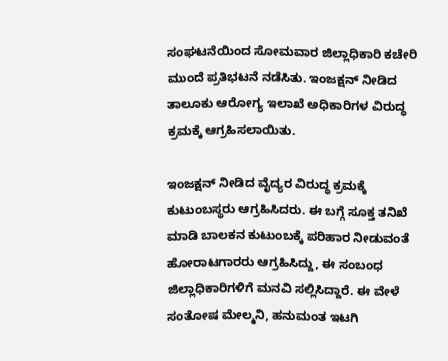ಸಂಘಟನೆಯಿಂದ ಸೋಮವಾರ ಜಿಲ್ಲಾಧಿಕಾರಿ ಕಚೇರಿ ಮುಂದೆ ಪ್ರತಿಭಟನೆ ನಡೆಸಿತು. ಇಂಜಕ್ಷನ್‌ ನೀಡಿದ ತಾಲೂಕು ಆರೋಗ್ಯ ಇಲಾಖೆ ಅಧಿಕಾರಿಗಳ ವಿರುದ್ಧ ಕ್ರಮಕ್ಕೆ ಆಗ್ರಹಿಸಲಾಯಿತು.

ಇಂಜಕ್ಷನ್‌ ನೀಡಿದ ವೈದ್ಯರ ವಿರುದ್ಧ ಕ್ರಮಕ್ಕೆ ಕುಟುಂಬಸ್ಥರು ಆಗ್ರಹಿಸಿದರು. ಈ ಬಗ್ಗೆ ಸೂಕ್ತ ತನಿಖೆ ಮಾಡಿ ಬಾಲಕನ ಕುಟುಂಬಕ್ಕೆ ಪರಿಹಾರ ನೀಡುವಂತೆ ಹೋರಾಟಗಾರರು ಆಗ್ರಹಿಸಿದ್ದು, ಈ ಸಂಬಂಧ ಜಿಲ್ಲಾಧಿಕಾರಿಗಳಿಗೆ ಮನವಿ ಸಲ್ಲಿಸಿದ್ದಾರೆ. ಈ ವೇಳೆ ಸಂತೋಷ ಮೇಲ್ಮನಿ, ಹನುಮಂತ ಇಟಗಿ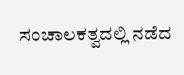ಸಂಚಾಲಕತ್ವದಲ್ಲಿ ನಡೆದ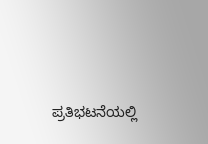ಪ್ರತಿಭಟನೆಯಲ್ಲಿ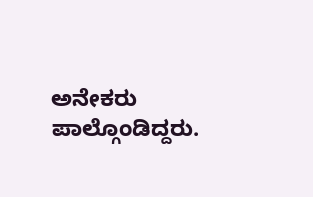ಅನೇಕರು ಪಾಲ್ಗೊಂಡಿದ್ದರು.